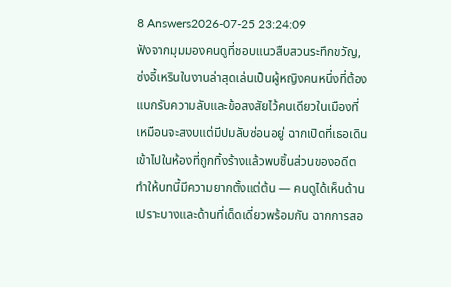8 Answers2026-07-25 23:24:09
ฟังจากมุมมองคนดูที่ชอบแนวสืบสวนระทึกขวัญ, ซ่งอี้เหรินในงานล่าสุดเล่นเป็นผู้หญิงคนหนึ่งที่ต้องแบกรับความลับและข้อสงสัยไว้คนเดียวในเมืองที่เหมือนจะสงบแต่มีปมลับซ่อนอยู่ ฉากเปิดที่เธอเดินเข้าไปในห้องที่ถูกทิ้งร้างแล้วพบชิ้นส่วนของอดีต ทำให้บทนี้มีความยากตั้งแต่ต้น — คนดูได้เห็นด้านเปราะบางและด้านที่เด็ดเดี่ยวพร้อมกัน ฉากการสอ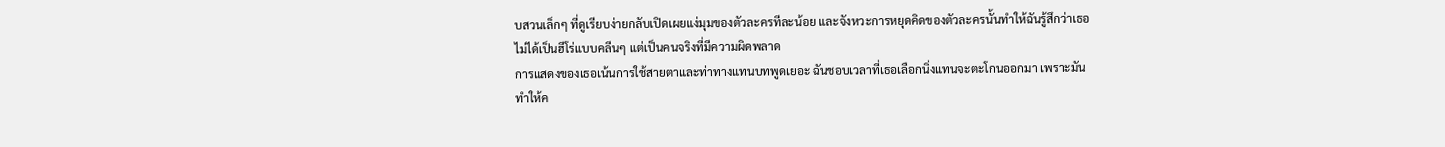บสวนเล็กๆ ที่ดูเรียบง่ายกลับเปิดเผยแง่มุมของตัวละครทีละน้อย และจังหวะการหยุดคิดของตัวละครนั้นทำให้ฉันรู้สึกว่าเธอไม่ได้เป็นฮีโร่แบบคลีนๆ แต่เป็นคนจริงที่มีความผิดพลาด
การแสดงของเธอเน้นการใช้สายตาและท่าทางแทนบทพูดเยอะ ฉันชอบเวลาที่เธอเลือกนิ่งแทนจะตะโกนออกมา เพราะมันทำให้ค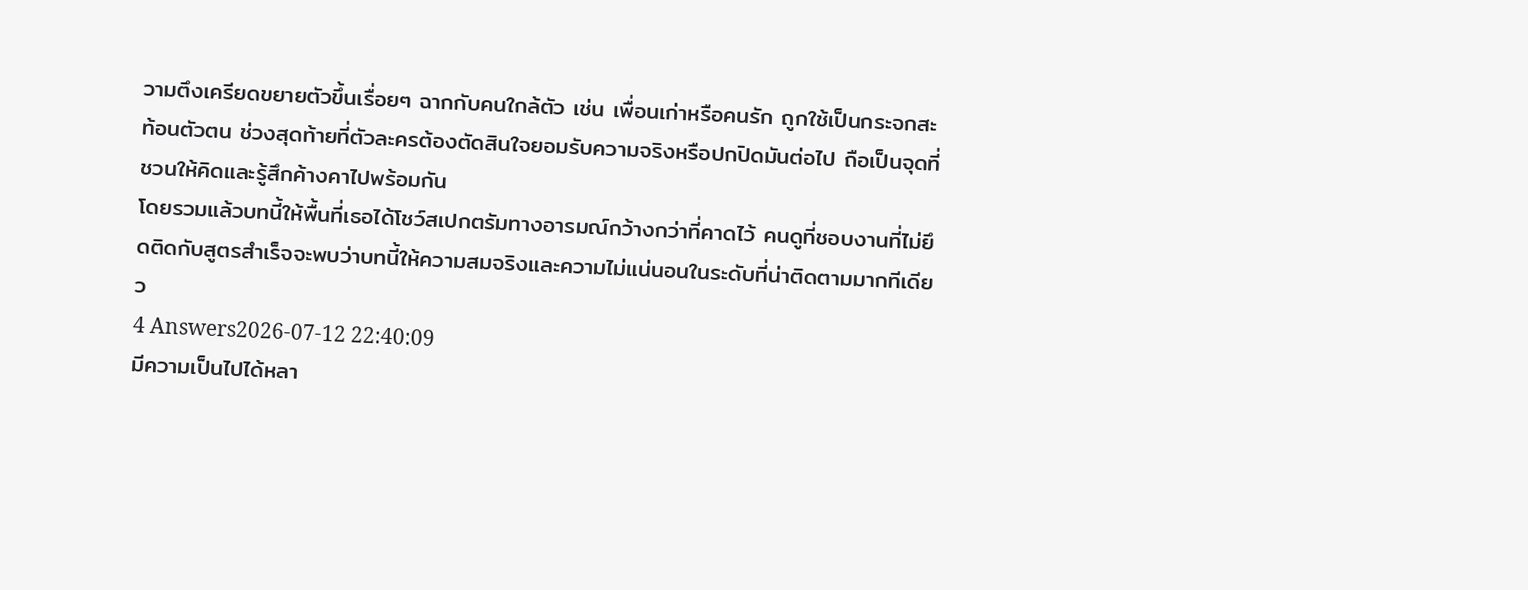วามตึงเครียดขยายตัวขึ้นเรื่อยๆ ฉากกับคนใกล้ตัว เช่น เพื่อนเก่าหรือคนรัก ถูกใช้เป็นกระจกสะท้อนตัวตน ช่วงสุดท้ายที่ตัวละครต้องตัดสินใจยอมรับความจริงหรือปกปิดมันต่อไป ถือเป็นจุดที่ชวนให้คิดและรู้สึกค้างคาไปพร้อมกัน
โดยรวมแล้วบทนี้ให้พื้นที่เธอได้โชว์สเปกตรัมทางอารมณ์กว้างกว่าที่คาดไว้ คนดูที่ชอบงานที่ไม่ยึดติดกับสูตรสำเร็จจะพบว่าบทนี้ให้ความสมจริงและความไม่แน่นอนในระดับที่น่าติดตามมากทีเดียว
4 Answers2026-07-12 22:40:09
มีความเป็นไปได้หลา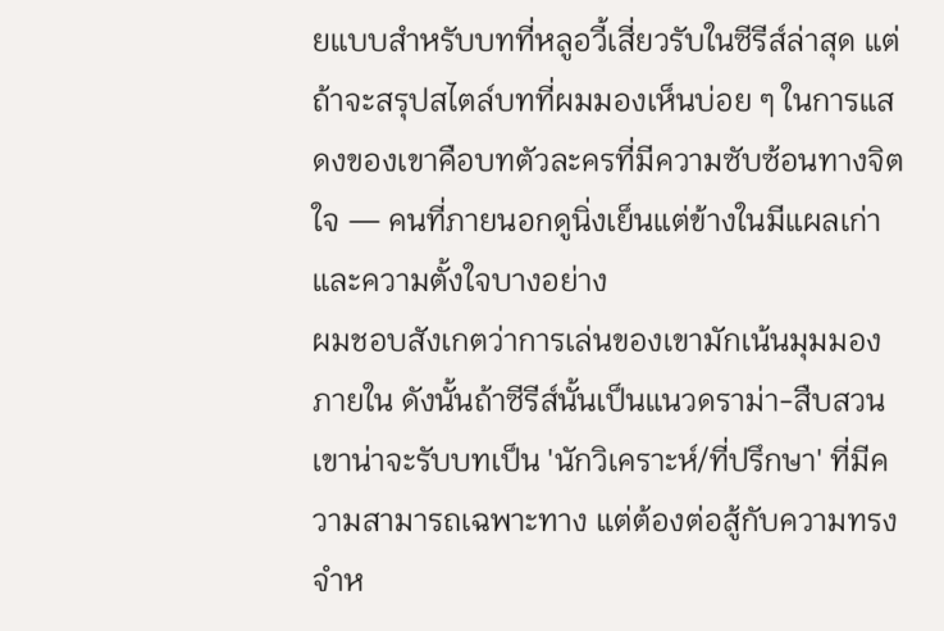ยแบบสำหรับบทที่หลูอวี้เสี่ยวรับในซีรีส์ล่าสุด แต่ถ้าจะสรุปสไตล์บทที่ผมมองเห็นบ่อย ๆ ในการแสดงของเขาคือบทตัวละครที่มีความซับซ้อนทางจิตใจ — คนที่ภายนอกดูนิ่งเย็นแต่ข้างในมีแผลเก่าและความตั้งใจบางอย่าง
ผมชอบสังเกตว่าการเล่นของเขามักเน้นมุมมองภายใน ดังนั้นถ้าซีรีส์นั้นเป็นแนวดราม่า-สืบสวน เขาน่าจะรับบทเป็น 'นักวิเคราะห์/ที่ปรึกษา' ที่มีความสามารถเฉพาะทาง แต่ต้องต่อสู้กับความทรงจำห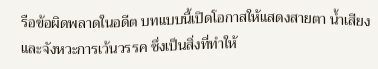รือข้อผิดพลาดในอดีต บทแบบนี้เปิดโอกาสให้แสดงสายตา น้ำเสียง และจังหวะการเว้นวรรค ซึ่งเป็นสิ่งที่ทำให้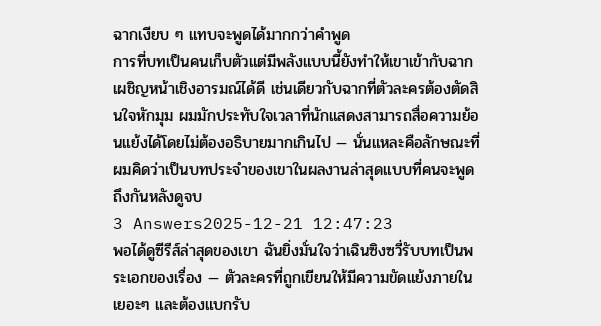ฉากเงียบ ๆ แทบจะพูดได้มากกว่าคำพูด
การที่บทเป็นคนเก็บตัวแต่มีพลังแบบนี้ยังทำให้เขาเข้ากับฉากเผชิญหน้าเชิงอารมณ์ได้ดี เช่นเดียวกับฉากที่ตัวละครต้องตัดสินใจหักมุม ผมมักประทับใจเวลาที่นักแสดงสามารถสื่อความย้อนแย้งได้โดยไม่ต้องอธิบายมากเกินไป — นั่นแหละคือลักษณะที่ผมคิดว่าเป็นบทประจำของเขาในผลงานล่าสุดแบบที่คนจะพูดถึงกันหลังดูจบ
3 Answers2025-12-21 12:47:23
พอได้ดูซีรีส์ล่าสุดของเขา ฉันยิ่งมั่นใจว่าเฉินซิงซวี่รับบทเป็นพระเอกของเรื่อง — ตัวละครที่ถูกเขียนให้มีความขัดแย้งภายในเยอะๆ และต้องแบกรับ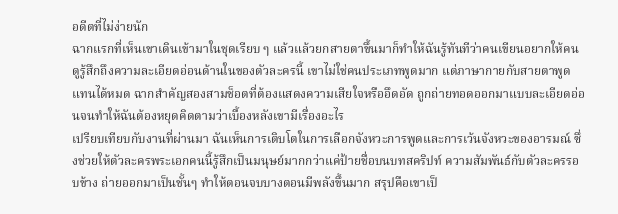อดีตที่ไม่ง่ายนัก
ฉากแรกที่เห็นเขาเดินเข้ามาในชุดเรียบ ๆ แล้วแล้วยกสายตาขึ้นมาก็ทำให้ฉันรู้ทันทีว่าคนเขียนอยากให้คนดูรู้สึกถึงความละเอียดอ่อนด้านในของตัวละครนี้ เขาไม่ใช่คนประเภทพูดมาก แต่ภาษากายกับสายตาพูดแทนได้หมด ฉากสำคัญสองสามช็อตที่ต้องแสดงความเสียใจหรืออึดอัด ถูกถ่ายทอดออกมาแบบละเอียดอ่อนจนทำให้ฉันต้องหยุดคิดตามว่าเบื้องหลังเขามีเรื่องอะไร
เปรียบเทียบกับงานที่ผ่านมา ฉันเห็นการเติบโตในการเลือกจังหวะการพูดและการเว้นจังหวะของอารมณ์ ซึ่งช่วยให้ตัวละครพระเอกคนนี้รู้สึกเป็นมนุษย์มากกว่าแค่ป้ายชื่อบนบทสคริปท์ ความสัมพันธ์กับตัวละครรอบข้าง ถ่ายออกมาเป็นชั้นๆ ทำให้ตอนจบบางตอนมีพลังขึ้นมาก สรุปคือเขาเป็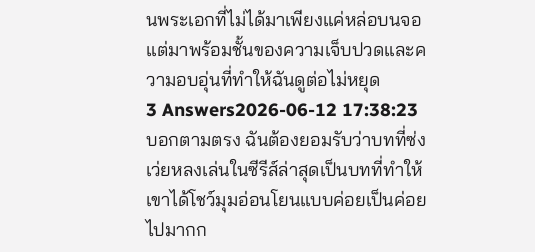นพระเอกที่ไม่ได้มาเพียงแค่หล่อบนจอ แต่มาพร้อมชั้นของความเจ็บปวดและความอบอุ่นที่ทำให้ฉันดูต่อไม่หยุด
3 Answers2026-06-12 17:38:23
บอกตามตรง ฉันต้องยอมรับว่าบทที่ซ่งเว่ยหลงเล่นในซีรีส์ล่าสุดเป็นบทที่ทำให้เขาได้โชว์มุมอ่อนโยนแบบค่อยเป็นค่อยไปมากก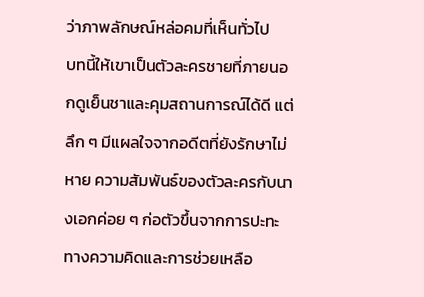ว่าภาพลักษณ์หล่อคมที่เห็นทั่วไป
บทนี้ให้เขาเป็นตัวละครชายที่ภายนอกดูเย็นชาและคุมสถานการณ์ได้ดี แต่ลึก ๆ มีแผลใจจากอดีตที่ยังรักษาไม่หาย ความสัมพันธ์ของตัวละครกับนางเอกค่อย ๆ ก่อตัวขึ้นจากการปะทะทางความคิดและการช่วยเหลือ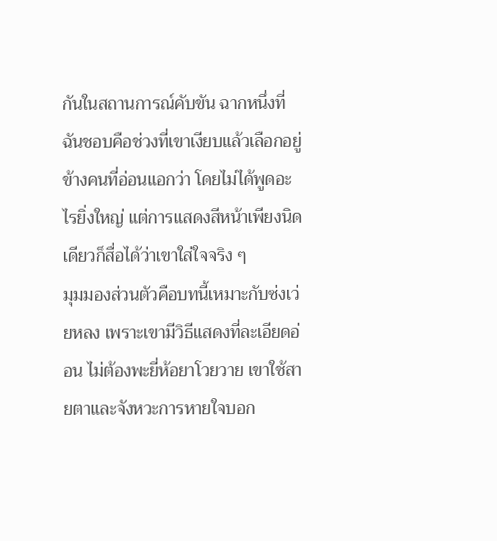กันในสถานการณ์คับขัน ฉากหนึ่งที่ฉันชอบคือช่วงที่เขาเงียบแล้วเลือกอยู่ข้างคนที่อ่อนแอกว่า โดยไม่ได้พูดอะไรยิ่งใหญ่ แต่การแสดงสีหน้าเพียงนิดเดียวก็สื่อได้ว่าเขาใส่ใจจริง ๆ
มุมมองส่วนตัวคือบทนี้เหมาะกับซ่งเว่ยหลง เพราะเขามีวิธีแสดงที่ละเอียดอ่อน ไม่ต้องพะยี่ห้อยาโวยวาย เขาใช้สายตาและจังหวะการหายใจบอก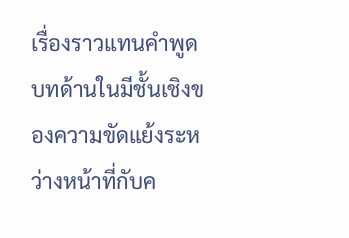เรื่องราวแทนคำพูด บทด้านในมีชั้นเชิงของความขัดแย้งระหว่างหน้าที่กับค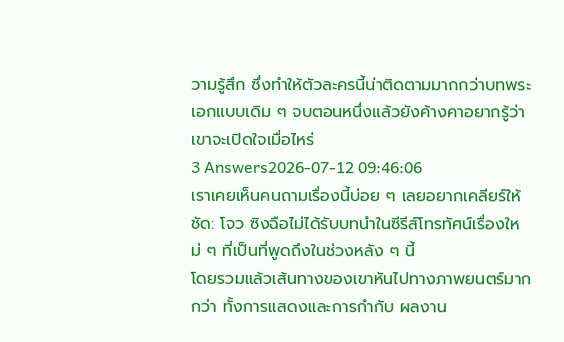วามรู้สึก ซึ่งทำให้ตัวละครนี้น่าติดตามมากกว่าบทพระเอกแบบเดิม ๆ จบตอนหนึ่งแล้วยังค้างคาอยากรู้ว่าเขาจะเปิดใจเมื่อไหร่
3 Answers2026-07-12 09:46:06
เราเคยเห็นคนถามเรื่องนี้บ่อย ๆ เลยอยากเคลียร์ให้ชัด: โจว ซิงฉือไม่ได้รับบทนำในซีรีส์โทรทัศน์เรื่องใหม่ ๆ ที่เป็นที่พูดถึงในช่วงหลัง ๆ นี้
โดยรวมแล้วเส้นทางของเขาหันไปทางภาพยนตร์มากกว่า ทั้งการแสดงและการกำกับ ผลงาน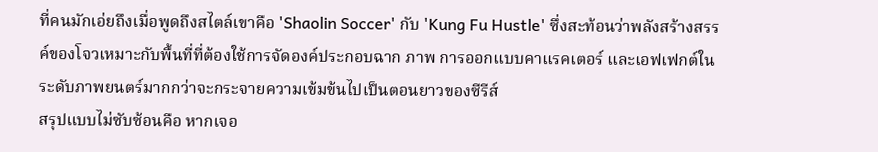ที่คนมักเอ่ยถึงเมื่อพูดถึงสไตล์เขาคือ 'Shaolin Soccer' กับ 'Kung Fu Hustle' ซึ่งสะท้อนว่าพลังสร้างสรรค์ของโจวเหมาะกับพื้นที่ที่ต้องใช้การจัดองค์ประกอบฉาก ภาพ การออกแบบคาแรคเตอร์ และเอฟเฟกต์ในระดับภาพยนตร์มากกว่าจะกระจายความเข้มข้นไปเป็นตอนยาวของซีรีส์
สรุปแบบไม่ซับซ้อนคือ หากเจอ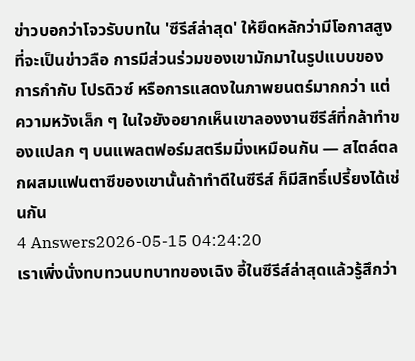ข่าวบอกว่าโจวรับบทใน 'ซีรีส์ล่าสุด' ให้ยึดหลักว่ามีโอกาสสูงที่จะเป็นข่าวลือ การมีส่วนร่วมของเขามักมาในรูปแบบของการกำกับ โปรดิวซ์ หรือการแสดงในภาพยนตร์มากกว่า แต่ความหวังเล็ก ๆ ในใจยังอยากเห็นเขาลองงานซีรีส์ที่กล้าทำของแปลก ๆ บนแพลตฟอร์มสตรีมมิ่งเหมือนกัน — สไตล์ตลกผสมแฟนตาซีของเขานั้นถ้าทำดีในซีรีส์ ก็มีสิทธิ์เปรี้ยงได้เช่นกัน
4 Answers2026-05-15 04:24:20
เราเพิ่งนั่งทบทวนบทบาทของเฉิง อี้ในซีรีส์ล่าสุดแล้วรู้สึกว่า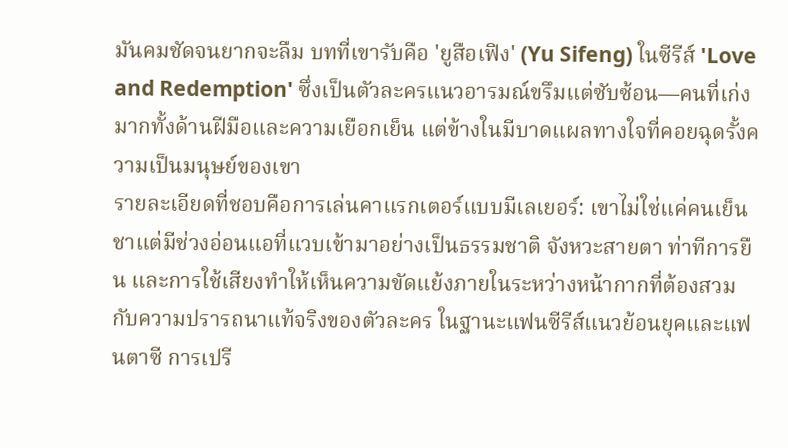มันคมชัดจนยากจะลืม บทที่เขารับคือ 'ยูสือเฟิง' (Yu Sifeng) ในซีรีส์ 'Love and Redemption' ซึ่งเป็นตัวละครแนวอารมณ์ขรึมแต่ซับซ้อน—คนที่เก่งมากทั้งด้านฝีมือและความเยือกเย็น แต่ข้างในมีบาดแผลทางใจที่คอยฉุดรั้งความเป็นมนุษย์ของเขา
รายละเอียดที่ชอบคือการเล่นคาแรกเตอร์แบบมีเลเยอร์: เขาไม่ใช่แค่คนเย็นชาแต่มีช่วงอ่อนแอที่แวบเข้ามาอย่างเป็นธรรมชาติ จังหวะสายตา ท่าทีการยืน และการใช้เสียงทำให้เห็นความขัดแย้งภายในระหว่างหน้ากากที่ต้องสวมกับความปรารถนาแท้จริงของตัวละคร ในฐานะแฟนซีรีส์แนวย้อนยุคและแฟนตาซี การเปรี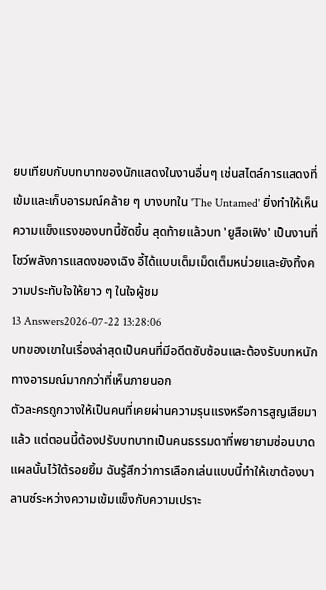ยบเทียบกับบทบาทของนักแสดงในงานอื่นๆ เช่นสไตล์การแสดงที่เข้มและเก็บอารมณ์คล้าย ๆ บางบทใน 'The Untamed' ยิ่งทำให้เห็นความแข็งแรงของบทนี้ชัดขึ้น สุดท้ายแล้วบท 'ยูสือเฟิง' เป็นงานที่โชว์พลังการแสดงของเฉิง อี้ได้แบบเต็มเม็ดเต็มหน่วยและยังทิ้งความประทับใจให้ยาว ๆ ในใจผู้ชม
13 Answers2026-07-22 13:28:06
บทของเขาในเรื่องล่าสุดเป็นคนที่มีอดีตซับซ้อนและต้องรับบทหนักทางอารมณ์มากกว่าที่เห็นภายนอก
ตัวละครถูกวางให้เป็นคนที่เคยผ่านความรุนแรงหรือการสูญเสียมาแล้ว แต่ตอนนี้ต้องปรับบทบาทเป็นคนธรรมดาที่พยายามซ่อนบาดแผลนั้นไว้ใต้รอยยิ้ม ฉันรู้สึกว่าการเลือกเล่นแบบนี้ทำให้เขาต้องบาลานซ์ระหว่างความเข้มแข็งกับความเปราะ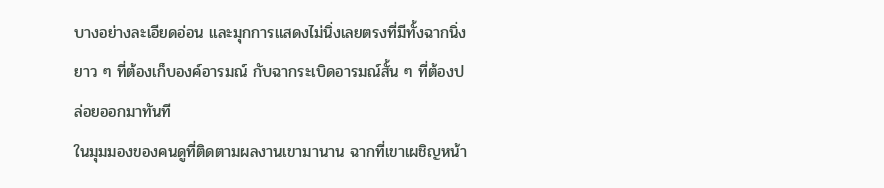บางอย่างละเอียดอ่อน และมุกการแสดงไม่นิ่งเลยตรงที่มีทั้งฉากนิ่งยาว ๆ ที่ต้องเก็บองค์อารมณ์ กับฉากระเบิดอารมณ์สั้น ๆ ที่ต้องปล่อยออกมาทันที
ในมุมมองของคนดูที่ติดตามผลงานเขามานาน ฉากที่เขาเผชิญหน้า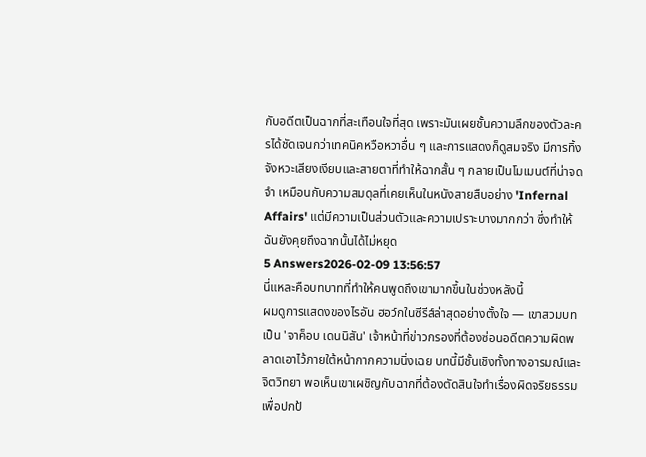กับอดีตเป็นฉากที่สะเทือนใจที่สุด เพราะมันเผยชั้นความลึกของตัวละครได้ชัดเจนกว่าเทคนิคหวือหวาอื่น ๆ และการแสดงก็ดูสมจริง มีการทิ้งจังหวะเสียงเงียบและสายตาที่ทำให้ฉากสั้น ๆ กลายเป็นโมเมนต์ที่น่าจดจำ เหมือนกับความสมดุลที่เคยเห็นในหนังสายสืบอย่าง 'Infernal Affairs' แต่มีความเป็นส่วนตัวและความเปราะบางมากกว่า ซึ่งทำให้ฉันยังคุยถึงฉากนั้นได้ไม่หยุด
5 Answers2026-02-09 13:56:57
นี่แหละคือบทบาทที่ทำให้คนพูดถึงเขามากขึ้นในช่วงหลังนี้
ผมดูการแสดงของไรอัน ฮอว์กในซีรีส์ล่าสุดอย่างตั้งใจ — เขาสวมบทเป็น 'จาค็อบ เดนนิสัน' เจ้าหน้าที่ข่าวกรองที่ต้องซ่อนอดีตความผิดพลาดเอาไว้ภายใต้หน้ากากความนิ่งเฉย บทนี้มีชั้นเชิงทั้งทางอารมณ์และจิตวิทยา พอเห็นเขาเผชิญกับฉากที่ต้องตัดสินใจทำเรื่องผิดจริยธรรมเพื่อปกป้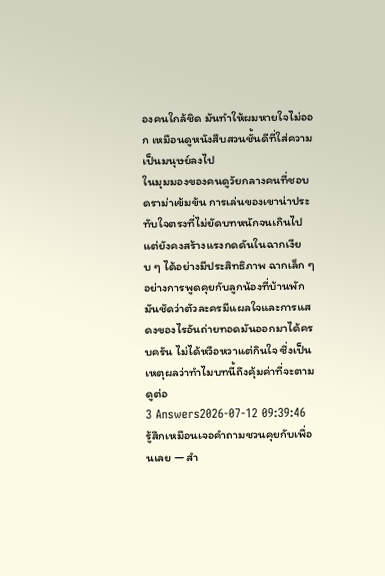องคนใกล้ชิด มันทำให้ผมหายใจไม่ออก เหมือนดูหนังสืบสวนชั้นดีที่ใส่ความเป็นมนุษย์ลงไป
ในมุมมองของคนดูวัยกลางคนที่ชอบดราม่าเข้มข้น การเล่นของเขาน่าประทับใจตรงที่ไม่ยัดบทหนักจนเกินไป แต่ยังคงสร้างแรงกดดันในฉากเงียบ ๆ ได้อย่างมีประสิทธิภาพ ฉากเล็ก ๆ อย่างการพูดคุยกับลูกน้องที่บ้านพัก มันชัดว่าตัวละครมีแผลใจและการแสดงของไรอันถ่ายทอดมันออกมาได้ครบครัน ไม่ได้หวือหวาแต่กินใจ ซึ่งเป็นเหตุผลว่าทำไมบทนี้ถึงคุ้มค่าที่จะตามดูต่อ
3 Answers2026-07-12 09:39:46
รู้สึกเหมือนเจอคำถามชวนคุยกับเพื่อนเลย — สำ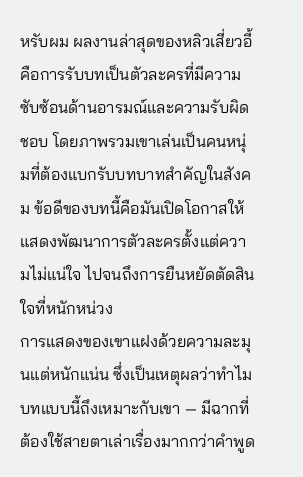หรับผม ผลงานล่าสุดของหลิวเสี่ยวอี้คือการรับบทเป็นตัวละครที่มีความซับซ้อนด้านอารมณ์และความรับผิดชอบ โดยภาพรวมเขาเล่นเป็นคนหนุ่มที่ต้องแบกรับบทบาทสำคัญในสังคม ข้อดีของบทนี้คือมันเปิดโอกาสให้แสดงพัฒนาการตัวละครตั้งแต่ความไม่แน่ใจ ไปจนถึงการยืนหยัดตัดสินใจที่หนักหน่วง
การแสดงของเขาแฝงด้วยความละมุนแต่หนักแน่น ซึ่งเป็นเหตุผลว่าทำไมบทแบบนี้ถึงเหมาะกับเขา — มีฉากที่ต้องใช้สายตาเล่าเรื่องมากกว่าคำพูด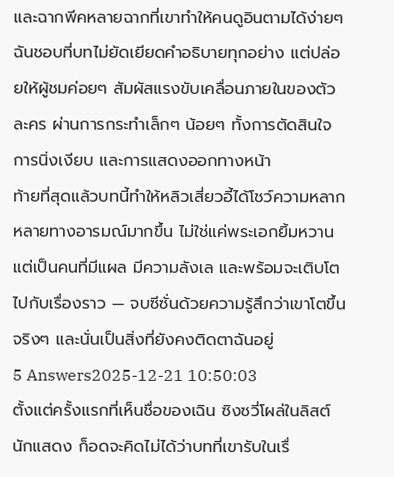และฉากพีคหลายฉากที่เขาทำให้คนดูอินตามได้ง่ายๆ ฉันชอบที่บทไม่ยัดเยียดคำอธิบายทุกอย่าง แต่ปล่อยให้ผู้ชมค่อยๆ สัมผัสแรงขับเคลื่อนภายในของตัวละคร ผ่านการกระทำเล็กๆ น้อยๆ ทั้งการตัดสินใจ การนิ่งเงียบ และการแสดงออกทางหน้า
ท้ายที่สุดแล้วบทนี้ทำให้หลิวเสี่ยวอี้ได้โชว์ความหลากหลายทางอารมณ์มากขึ้น ไม่ใช่แค่พระเอกยิ้มหวาน แต่เป็นคนที่มีแผล มีความลังเล และพร้อมจะเติบโตไปกับเรื่องราว — จบซีซั่นด้วยความรู้สึกว่าเขาโตขึ้นจริงๆ และนั่นเป็นสิ่งที่ยังคงติดตาฉันอยู่
5 Answers2025-12-21 10:50:03
ตั้งแต่ครั้งแรกที่เห็นชื่อของเฉิน ซิงซวี่โผล่ในลิสต์นักแสดง ก็อดจะคิดไม่ได้ว่าบทที่เขารับในเรื่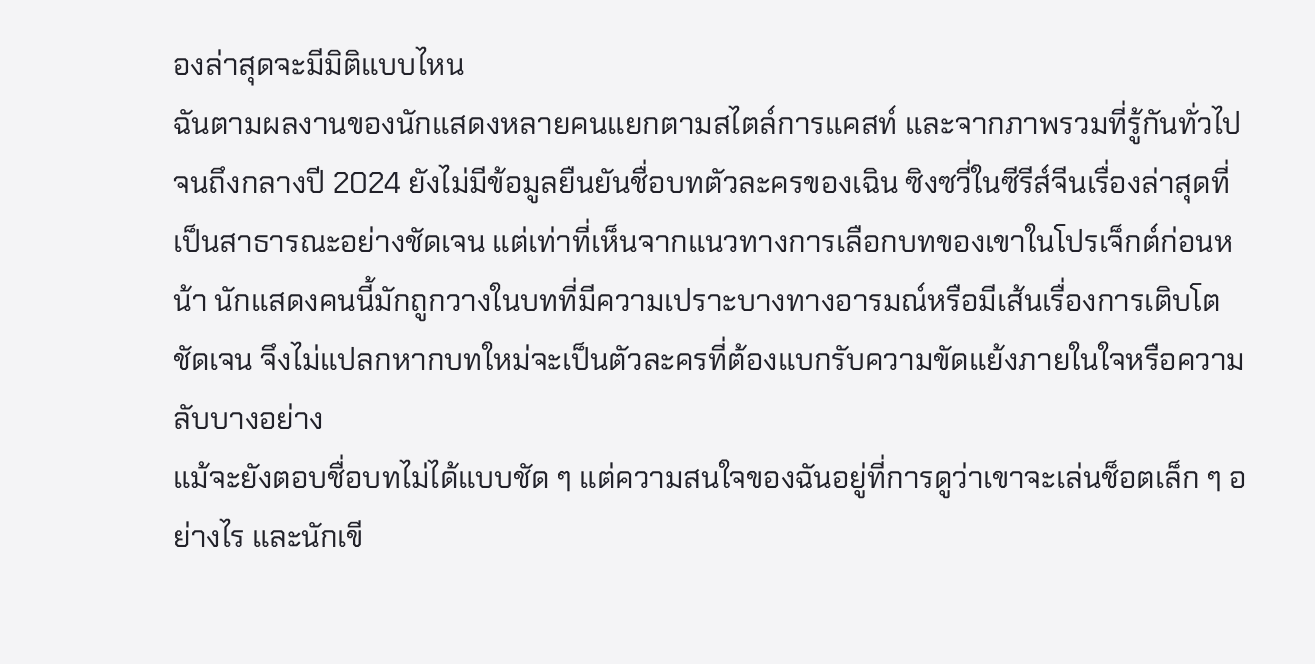องล่าสุดจะมีมิติแบบไหน
ฉันตามผลงานของนักแสดงหลายคนแยกตามสไตล์การแคสท์ และจากภาพรวมที่รู้กันทั่วไปจนถึงกลางปี 2024 ยังไม่มีข้อมูลยืนยันชื่อบทตัวละครของเฉิน ซิงซวี่ในซีรีส์จีนเรื่องล่าสุดที่เป็นสาธารณะอย่างชัดเจน แต่เท่าที่เห็นจากแนวทางการเลือกบทของเขาในโปรเจ็กต์ก่อนหน้า นักแสดงคนนี้มักถูกวางในบทที่มีความเปราะบางทางอารมณ์หรือมีเส้นเรื่องการเติบโตชัดเจน จึงไม่แปลกหากบทใหม่จะเป็นตัวละครที่ต้องแบกรับความขัดแย้งภายในใจหรือความลับบางอย่าง
แม้จะยังตอบชื่อบทไม่ได้แบบชัด ๆ แต่ความสนใจของฉันอยู่ที่การดูว่าเขาจะเล่นช็อตเล็ก ๆ อย่างไร และนักเขี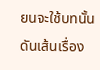ยนจะใช้บทนั้นดันเส้นเรื่อง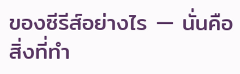ของซีรีส์อย่างไร — นั่นคือสิ่งที่ทำ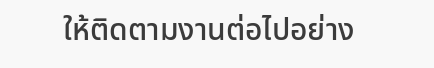ให้ติดตามงานต่อไปอย่าง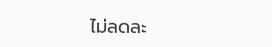ไม่ลดละ